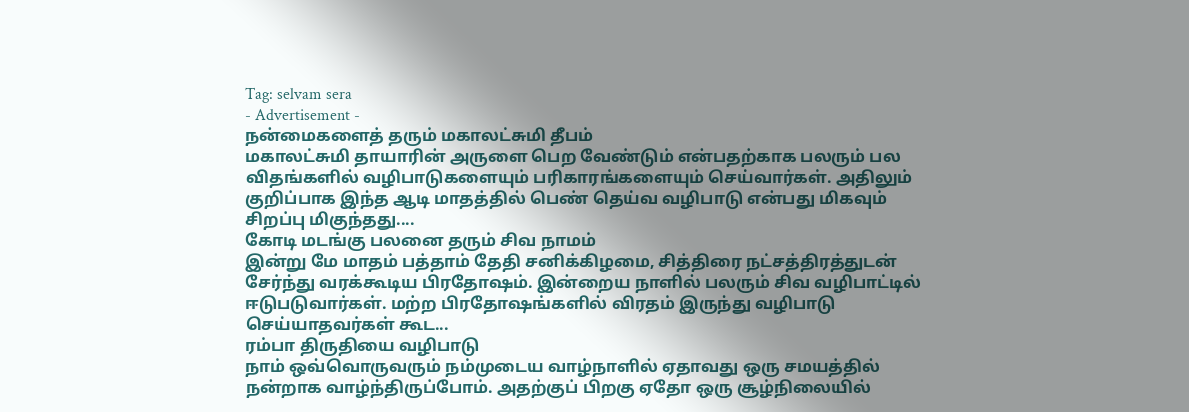Tag: selvam sera
- Advertisement -
நன்மைகளைத் தரும் மகாலட்சுமி தீபம்
மகாலட்சுமி தாயாரின் அருளை பெற வேண்டும் என்பதற்காக பலரும் பல விதங்களில் வழிபாடுகளையும் பரிகாரங்களையும் செய்வார்கள். அதிலும் குறிப்பாக இந்த ஆடி மாதத்தில் பெண் தெய்வ வழிபாடு என்பது மிகவும் சிறப்பு மிகுந்தது....
கோடி மடங்கு பலனை தரும் சிவ நாமம்
இன்று மே மாதம் பத்தாம் தேதி சனிக்கிழமை, சித்திரை நட்சத்திரத்துடன் சேர்ந்து வரக்கூடிய பிரதோஷம். இன்றைய நாளில் பலரும் சிவ வழிபாட்டில் ஈடுபடுவார்கள். மற்ற பிரதோஷங்களில் விரதம் இருந்து வழிபாடு செய்யாதவர்கள் கூட...
ரம்பா திருதியை வழிபாடு
நாம் ஒவ்வொருவரும் நம்முடைய வாழ்நாளில் ஏதாவது ஒரு சமயத்தில் நன்றாக வாழ்ந்திருப்போம். அதற்குப் பிறகு ஏதோ ஒரு சூழ்நிலையில்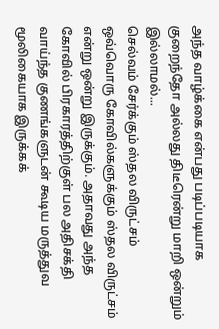அந்த வாழ்க்கை என்பது படிப்படியாக குறைந்தோ அல்லது திடீரென்று மாறி ஒன்றும் இல்லாமல்...
செல்வம் சேர்க்கும் ஸ்தல விருட்சம்
ஒவ்வொரு கோவில்களுக்கும் ஸ்தல விருட்சம் என்று ஒன்று இருக்கும். அதாவது அந்த கோவில் பிரகாரத்திற்குள் பல அதிசக்தி வாய்ந்த குணங்களுடன் கூடிய மருத்துவ மூலிகையாக இருக்கக்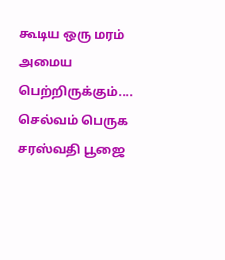கூடிய ஒரு மரம் அமைய பெற்றிருக்கும்....
செல்வம் பெருக சரஸ்வதி பூஜை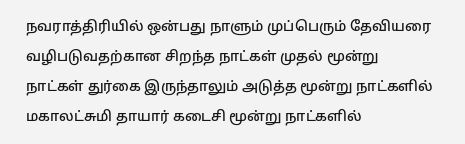நவராத்திரியில் ஒன்பது நாளும் முப்பெரும் தேவியரை வழிபடுவதற்கான சிறந்த நாட்கள் முதல் மூன்று நாட்கள் துர்கை இருந்தாலும் அடுத்த மூன்று நாட்களில் மகாலட்சுமி தாயார் கடைசி மூன்று நாட்களில்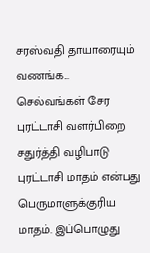சரஸ்வதி தாயாரையும் வணங்க...
செல்வங்கள் சேர புரட்டாசி வளர்பிறை சதுர்த்தி வழிபாடு
புரட்டாசி மாதம் என்பது பெருமாளுக்குரிய மாதம். இப்பொழுது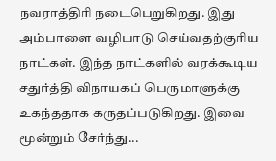நவராத்திரி நடைபெறுகிறது. இது அம்பாளை வழிபாடு செய்வதற்குரிய நாட்கள். இந்த நாட்களில் வரக்கூடிய சதுர்த்தி விநாயகப் பெருமாளுக்கு உகந்ததாக கருதப்படுகிறது. இவை மூன்றும் சேர்ந்து...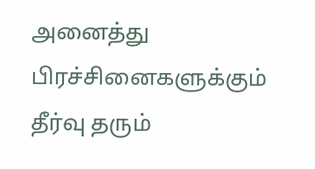அனைத்து பிரச்சினைகளுக்கும் தீர்வு தரும்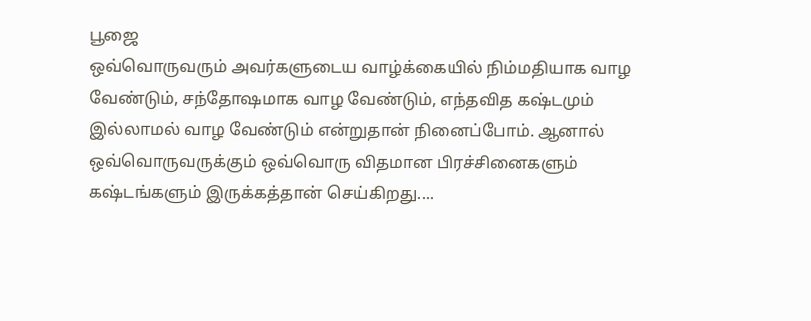பூஜை
ஒவ்வொருவரும் அவர்களுடைய வாழ்க்கையில் நிம்மதியாக வாழ வேண்டும், சந்தோஷமாக வாழ வேண்டும், எந்தவித கஷ்டமும் இல்லாமல் வாழ வேண்டும் என்றுதான் நினைப்போம். ஆனால் ஒவ்வொருவருக்கும் ஒவ்வொரு விதமான பிரச்சினைகளும் கஷ்டங்களும் இருக்கத்தான் செய்கிறது....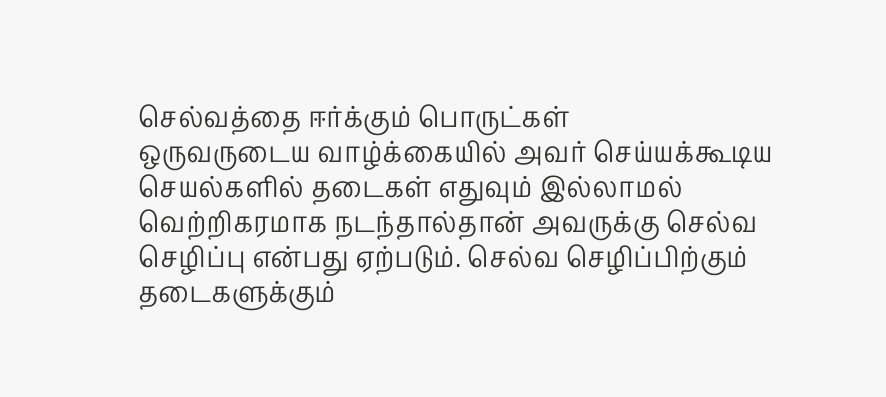செல்வத்தை ஈர்க்கும் பொருட்கள்
ஒருவருடைய வாழ்க்கையில் அவர் செய்யக்கூடிய செயல்களில் தடைகள் எதுவும் இல்லாமல் வெற்றிகரமாக நடந்தால்தான் அவருக்கு செல்வ செழிப்பு என்பது ஏற்படும். செல்வ செழிப்பிற்கும் தடைகளுக்கும்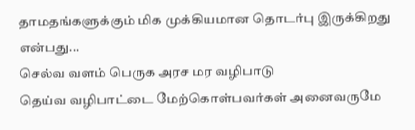தாமதங்களுக்கும் மிக முக்கியமான தொடர்பு இருக்கிறது என்பது...
செல்வ வளம் பெருக அரச மர வழிபாடு
தெய்வ வழிபாட்டை மேற்கொள்பவர்கள் அனைவருமே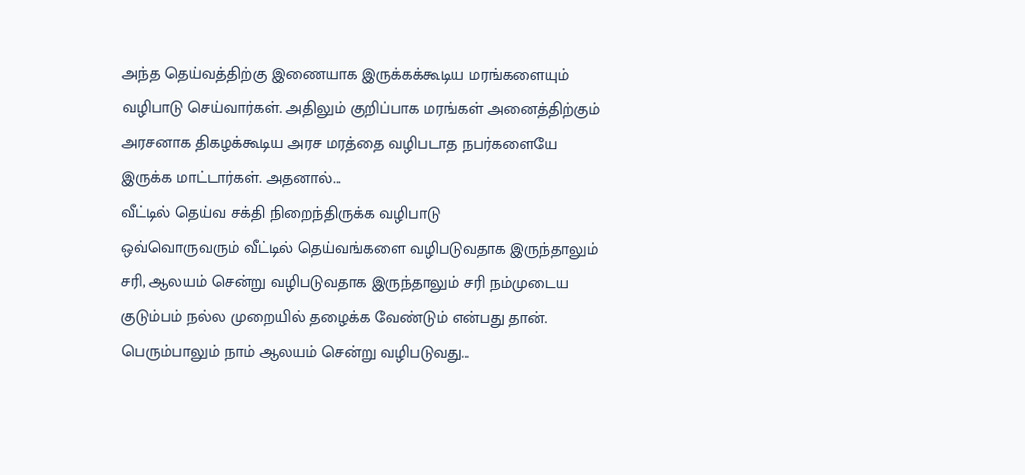அந்த தெய்வத்திற்கு இணையாக இருக்கக்கூடிய மரங்களையும் வழிபாடு செய்வார்கள். அதிலும் குறிப்பாக மரங்கள் அனைத்திற்கும் அரசனாக திகழக்கூடிய அரச மரத்தை வழிபடாத நபர்களையே இருக்க மாட்டார்கள். அதனால்...
வீட்டில் தெய்வ சக்தி நிறைந்திருக்க வழிபாடு
ஒவ்வொருவரும் வீட்டில் தெய்வங்களை வழிபடுவதாக இருந்தாலும் சரி, ஆலயம் சென்று வழிபடுவதாக இருந்தாலும் சரி நம்முடைய குடும்பம் நல்ல முறையில் தழைக்க வேண்டும் என்பது தான். பெரும்பாலும் நாம் ஆலயம் சென்று வழிபடுவது...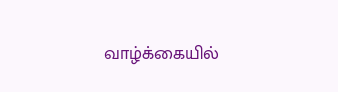வாழ்க்கையில்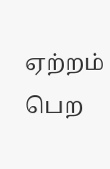ஏற்றம் பெற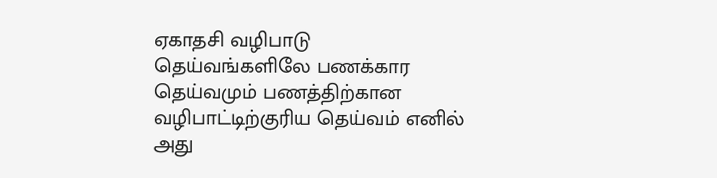ஏகாதசி வழிபாடு
தெய்வங்களிலே பணக்கார தெய்வமும் பணத்திற்கான வழிபாட்டிற்குரிய தெய்வம் எனில் அது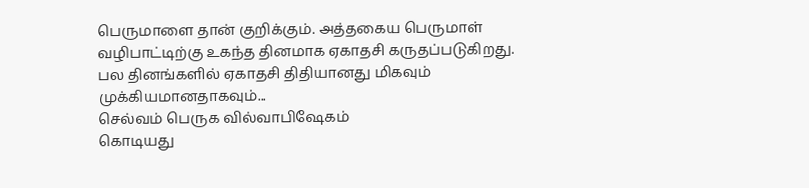பெருமாளை தான் குறிக்கும். அத்தகைய பெருமாள் வழிபாட்டிற்கு உகந்த தினமாக ஏகாதசி கருதப்படுகிறது. பல தினங்களில் ஏகாதசி திதியானது மிகவும் முக்கியமானதாகவும்...
செல்வம் பெருக வில்வாபிஷேகம்
கொடியது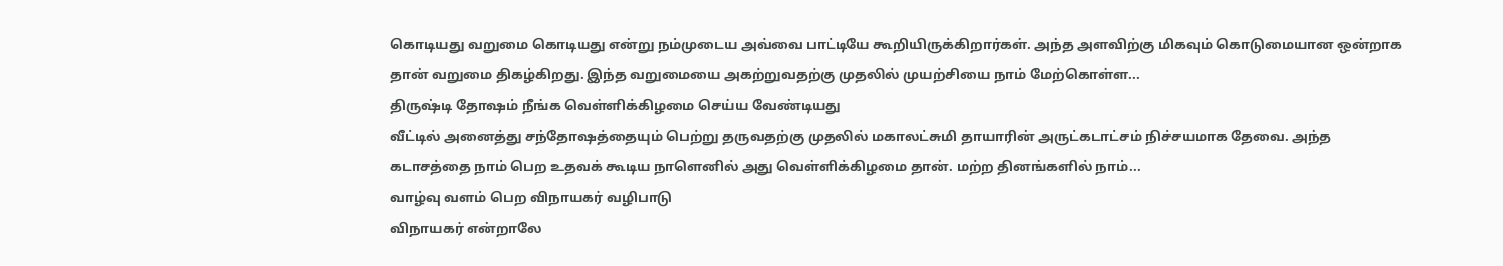கொடியது வறுமை கொடியது என்று நம்முடைய அவ்வை பாட்டியே கூறியிருக்கிறார்கள். அந்த அளவிற்கு மிகவும் கொடுமையான ஒன்றாக தான் வறுமை திகழ்கிறது. இந்த வறுமையை அகற்றுவதற்கு முதலில் முயற்சியை நாம் மேற்கொள்ள...
திருஷ்டி தோஷம் நீங்க வெள்ளிக்கிழமை செய்ய வேண்டியது
வீட்டில் அனைத்து சந்தோஷத்தையும் பெற்று தருவதற்கு முதலில் மகாலட்சுமி தாயாரின் அருட்கடாட்சம் நிச்சயமாக தேவை. அந்த கடாசத்தை நாம் பெற உதவக் கூடிய நாளெனில் அது வெள்ளிக்கிழமை தான். மற்ற தினங்களில் நாம்...
வாழ்வு வளம் பெற விநாயகர் வழிபாடு
விநாயகர் என்றாலே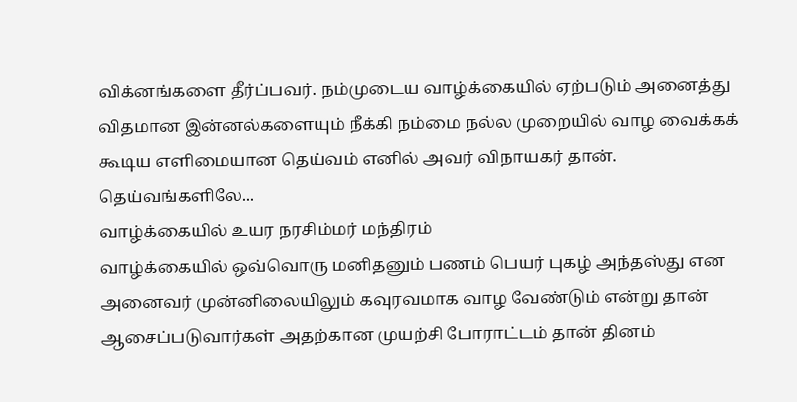விக்னங்களை தீர்ப்பவர். நம்முடைய வாழ்க்கையில் ஏற்படும் அனைத்து விதமான இன்னல்களையும் நீக்கி நம்மை நல்ல முறையில் வாழ வைக்கக் கூடிய எளிமையான தெய்வம் எனில் அவர் விநாயகர் தான். தெய்வங்களிலே...
வாழ்க்கையில் உயர நரசிம்மர் மந்திரம்
வாழ்க்கையில் ஒவ்வொரு மனிதனும் பணம் பெயர் புகழ் அந்தஸ்து என அனைவர் முன்னிலையிலும் கவுரவமாக வாழ வேண்டும் என்று தான் ஆசைப்படுவார்கள் அதற்கான முயற்சி போராட்டம் தான் தினம்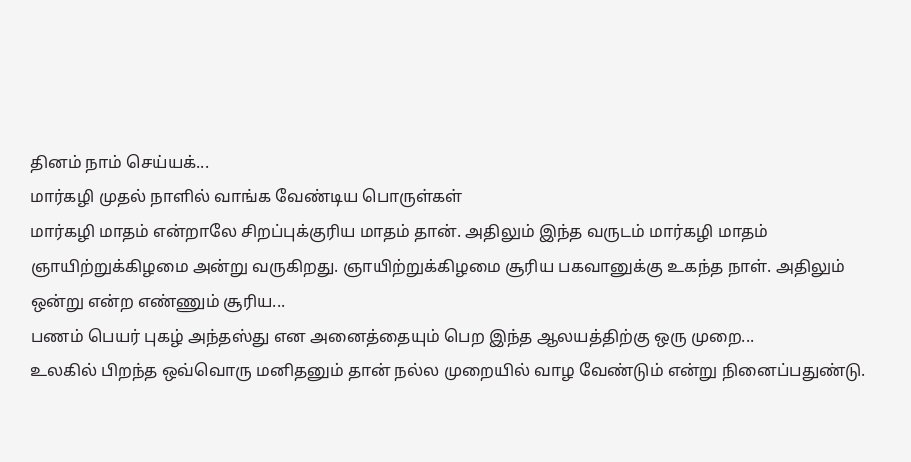தினம் நாம் செய்யக்...
மார்கழி முதல் நாளில் வாங்க வேண்டிய பொருள்கள்
மார்கழி மாதம் என்றாலே சிறப்புக்குரிய மாதம் தான். அதிலும் இந்த வருடம் மார்கழி மாதம் ஞாயிற்றுக்கிழமை அன்று வருகிறது. ஞாயிற்றுக்கிழமை சூரிய பகவானுக்கு உகந்த நாள். அதிலும் ஒன்று என்ற எண்ணும் சூரிய...
பணம் பெயர் புகழ் அந்தஸ்து என அனைத்தையும் பெற இந்த ஆலயத்திற்கு ஒரு முறை...
உலகில் பிறந்த ஒவ்வொரு மனிதனும் தான் நல்ல முறையில் வாழ வேண்டும் என்று நினைப்பதுண்டு.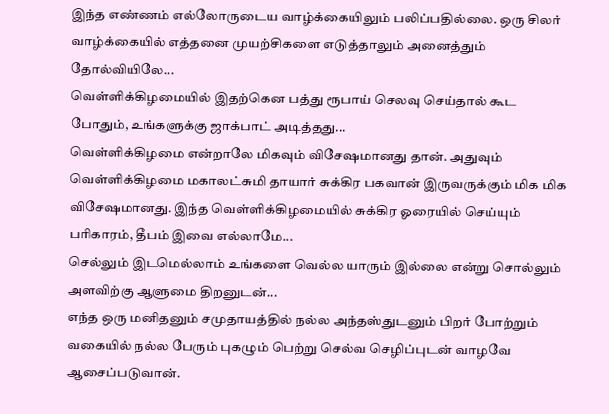இந்த எண்ணம் எல்லோருடைய வாழ்க்கையிலும் பலிப்பதில்லை. ஒரு சிலர் வாழ்க்கையில் எத்தனை முயற்சிகளை எடுத்தாலும் அனைத்தும் தோல்வியிலே...
வெள்ளிக்கிழமையில் இதற்கென பத்து ரூபாய் செலவு செய்தால் கூட போதும், உங்களுக்கு ஜாக்பாட் அடித்தது...
வெள்ளிக்கிழமை என்றாலே மிகவும் விசேஷமானது தான். அதுவும் வெள்ளிக்கிழமை மகாலட்சுமி தாயார் சுக்கிர பகவான் இருவருக்கும் மிக மிக விசேஷமானது. இந்த வெள்ளிக்கிழமையில் சுக்கிர ஓரையில் செய்யும் பரிகாரம், தீபம் இவை எல்லாமே...
செல்லும் இடமெல்லாம் உங்களை வெல்ல யாரும் இல்லை என்று சொல்லும் அளவிற்கு ஆளுமை திறனுடன்...
எந்த ஒரு மனிதனும் சமுதாயத்தில் நல்ல அந்தஸ்துடனும் பிறர் போற்றும் வகையில் நல்ல பேரும் புகழும் பெற்று செல்வ செழிப்புடன் வாழவே ஆசைப்படுவான்.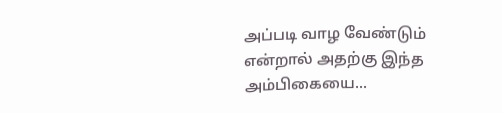அப்படி வாழ வேண்டும் என்றால் அதற்கு இந்த அம்பிகையை...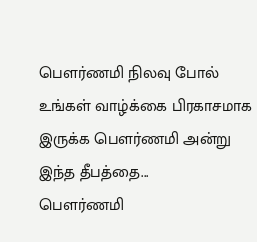பௌர்ணமி நிலவு போல் உங்கள் வாழ்க்கை பிரகாசமாக இருக்க பௌர்ணமி அன்று இந்த தீபத்தை...
பௌர்ணமி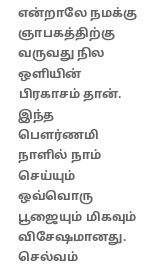என்றாலே நமக்கு ஞாபகத்திற்கு வருவது நில ஒளியின் பிரகாசம் தான். இந்த பௌர்ணமி நாளில் நாம் செய்யும் ஒவ்வொரு பூஜையும் மிகவும் விசேஷமானது. செல்வம்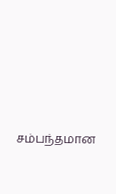சம்பந்தமான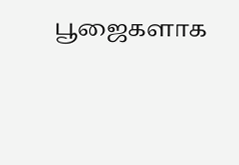பூஜைகளாக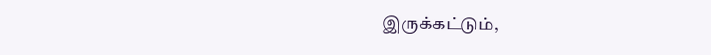இருக்கட்டும்,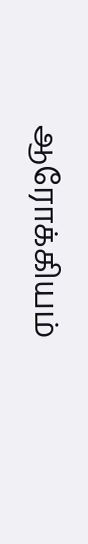ஆரோக்கியம்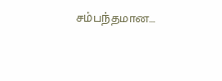சம்பந்தமான...